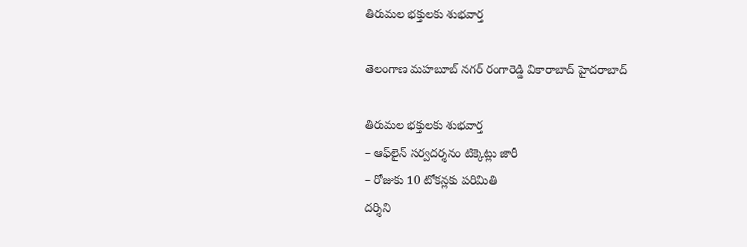తిరుమ‌ల భ‌క్తుల‌కు శుభ‌వార్త‌

తెలంగాణ మహబూబ్ నగర్ రంగారెడ్డి వికారాబాద్ హైదరాబాద్

తిరుమ‌ల భ‌క్తుల‌కు శుభ‌వార్త‌
– ఆఫ్‌లైన్ స‌ర్వ‌ద‌ర్శ‌నం టిక్కెట్లు జారీ
– రోజుకు 10 టోక‌న్లకు ప‌రిమితి
ద‌ర్శిని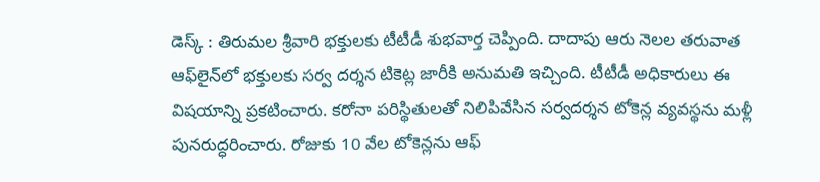డెస్క్ : తిరుమ‌ల శ్రీ‌వారి భ‌క్తుల‌కు టీటీడీ శుభ‌వార్త చెప్పింది. దాదాపు ఆరు నెల‌ల త‌రువాత ఆఫ్‌లైన్‌లో భ‌క్తుల‌కు స‌ర్వ ద‌ర్శ‌న టికెట్ల జారీకి అనుమ‌తి ఇచ్చింది. టీటీడీ అధికారులు ఈ విష‌యాన్ని ప్ర‌క‌టించారు. కరోనా పరిస్థితులతో నిలిపివేసిన సర్వదర్శన టోకెన్ల వ్య‌వ‌స్థ‌ను మ‌ళ్లీ పునరుద్ధరించారు. రోజుకు 10 వేల టోకెన్లను ఆఫ్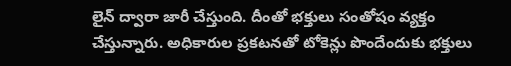లైన్ ద్వారా జారీ చేస్తుంది. దీంతో భక్తులు సంతోషం వ్యక్తం చేస్తున్నారు. అధికారుల ప్ర‌క‌ట‌న‌తో టోకెన్లు పొందేందుకు భ‌క్తులు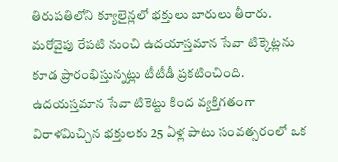తిరుపతిలోని క్యూలైన్లలో భక్తులు బారులు తీరారు. మ‌రోవైపు రేప‌టి నుంచి ఉద‌యాస్త‌మాన సేవా టిక్కెట్ల‌ను కూడ ప్రారంభిస్తున్న‌ట్లు టీటీడీ ప్ర‌క‌టించింది. ఉదయస్తమాన సేవా టికెట్టు కింద వ్యక్తిగతంగా విరాళమిచ్చిన భక్తులకు 25 ఏళ్ల పాటు సంవత్సరంలో ఒక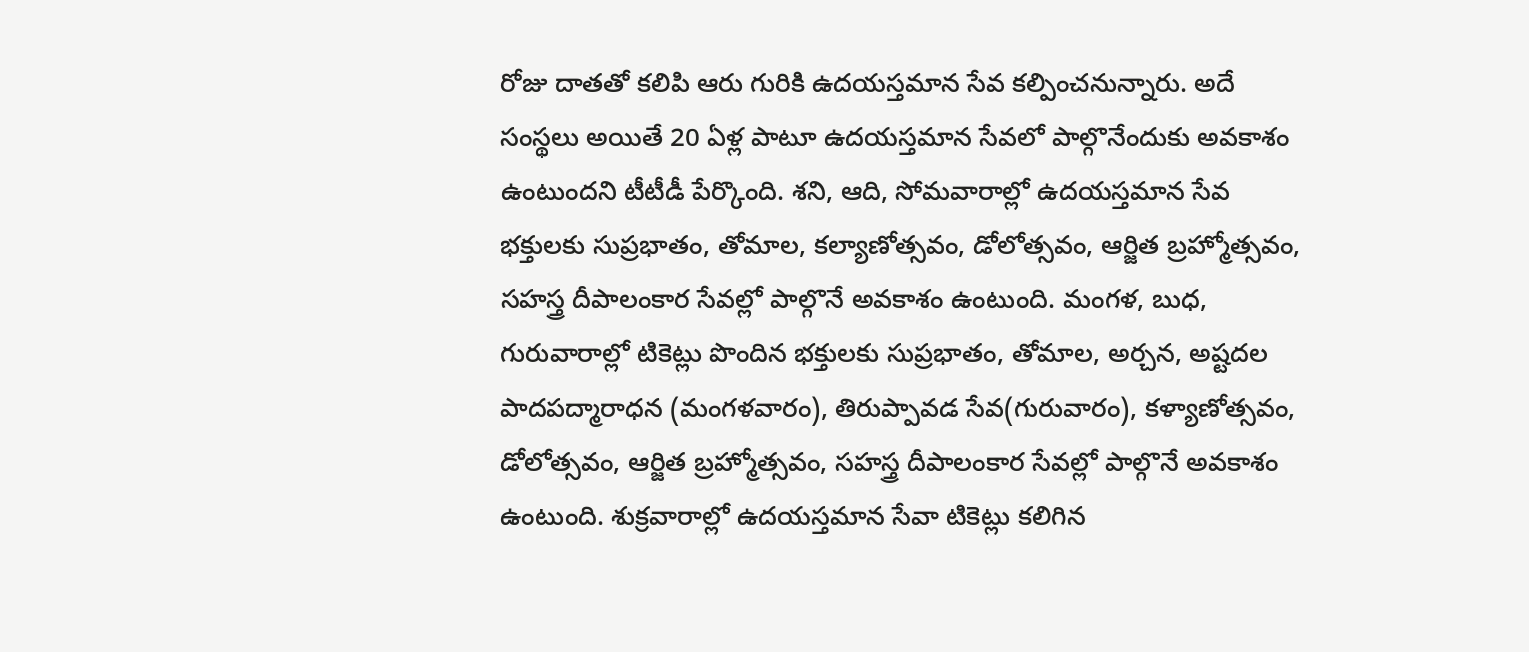రోజు దాతతో కలిపి ఆరు గురికి ఉదయస్తమాన సేవ కల్పించనున్నారు. అదే సంస్థలు అయితే 20 ఏళ్ల పాటూ ఉదయస్తమాన సేవలో పాల్గొనేందుకు అవకాశం ఉంటుందని టీటీడీ పేర్కొంది. శని, ఆది, సోమవారాల్లో ఉదయస్తమాన సేవ భక్తులకు సుప్రభాతం, తోమాల, కల్యాణోత్సవం, డోలోత్సవం, ఆర్జిత బ్రహ్మోత్సవం, సహస్త్ర దీపాలంకార సేవల్లో పాల్గొనే అవకాశం ఉంటుంది. మంగళ, బుధ, గురువారాల్లో టికెట్లు పొందిన భక్తులకు సుప్రభాతం, తోమాల, అర్చన, అష్టదల పాదపద్మారాధన (మంగళవారం), తిరుప్పావడ సేవ(గురువారం), కళ్యాణోత్సవం, డోలోత్సవం, ఆర్జిత బ్రహ్మోత్సవం, సహస్త్ర దీపాలంకార సేవల్లో పాల్గొనే అవకాశం ఉంటుంది. శుక్రవారాల్లో ఉదయస్తమాన సేవా టికెట్లు కలిగిన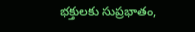భక్తులకు సుప్రభాతం,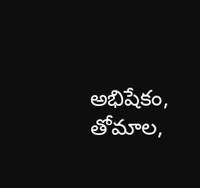అభిషేకం, తోమాల,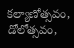కల్యాణోత్సవం, డోలోత్సవం,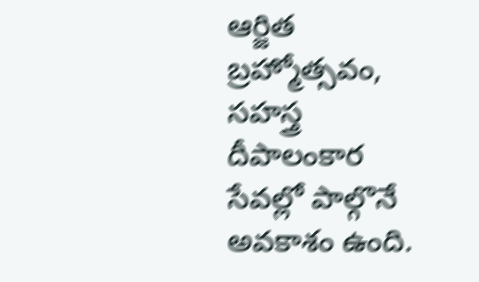ఆర్జిత బ్రహ్మోత్సవం, సహస్త్ర దీపాలంకార సేవల్లో పాల్గొనే అవకాశం ఉంది.